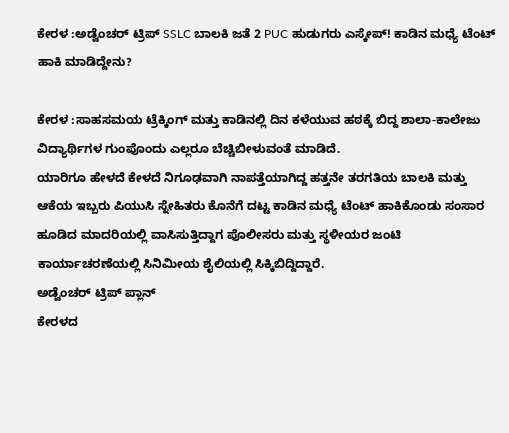ಕೇರಳ :ಅಡ್ವೆಂಚರ್ ಟ್ರಿಪ್ SSLC ಬಾಲಕಿ ಜತೆ 2 PUC ಹುಡುಗರು ಎಸ್ಕೇಪ್! ಕಾಡಿನ ಮಧ್ಯೆ ಟೆಂಟ್ ಹಾಕಿ ಮಾಡಿದ್ದೇನು?

ಕೇರಳ :ಸಾಹಸಮಯ ಟ್ರೆಕ್ಕಿಂಗ್ ಮತ್ತು ಕಾಡಿನಲ್ಲಿ ದಿನ ಕಳೆಯುವ ಹಠಕ್ಕೆ ಬಿದ್ದ ಶಾಲಾ-ಕಾಲೇಜು ವಿದ್ಯಾರ್ಥಿಗಳ ಗುಂಪೊಂದು ಎಲ್ಲರೂ ಬೆಚ್ಚಿಬೀಳುವಂತೆ ಮಾಡಿದೆ.
ಯಾರಿಗೂ ಹೇಳದೆ ಕೇಳದೆ ನಿಗೂಢವಾಗಿ ನಾಪತ್ತೆಯಾಗಿದ್ದ ಹತ್ತನೇ ತರಗತಿಯ ಬಾಲಕಿ ಮತ್ತು ಆಕೆಯ ಇಬ್ಬರು ಪಿಯುಸಿ ಸ್ನೇಹಿತರು ಕೊನೆಗೆ ದಟ್ಟ ಕಾಡಿನ ಮಧ್ಯೆ ಟೆಂಟ್ ಹಾಕಿಕೊಂಡು ಸಂಸಾರ ಹೂಡಿದ ಮಾದರಿಯಲ್ಲಿ ವಾಸಿಸುತ್ತಿದ್ದಾಗ ಪೊಲೀಸರು ಮತ್ತು ಸ್ಥಳೀಯರ ಜಂಟಿ ಕಾರ್ಯಾಚರಣೆಯಲ್ಲಿ ಸಿನಿಮೀಯ ಶೈಲಿಯಲ್ಲಿ ಸಿಕ್ಕಿಬಿದ್ದಿದ್ದಾರೆ.
ಅಡ್ವೆಂಚರ್ ಟ್ರಿಪ್ ಪ್ಲಾನ್
ಕೇರಳದ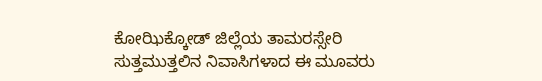ಕೋಝಿಕ್ಕೋಡ್ ಜಿಲ್ಲೆಯ ತಾಮರಸ್ಸೇರಿ ಸುತ್ತಮುತ್ತಲಿನ ನಿವಾಸಿಗಳಾದ ಈ ಮೂವರು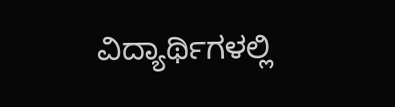ವಿದ್ಯಾರ್ಥಿಗಳಲ್ಲಿ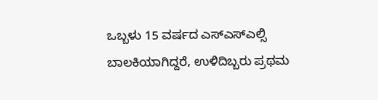ಒಬ್ಬಳು 15 ವರ್ಷದ ಎಸ್ಎಸ್ಎಲ್ಸಿ ಬಾಲಕಿಯಾಗಿದ್ದರೆ, ಉಳಿದಿಬ್ಬರು ಪ್ರಥಮ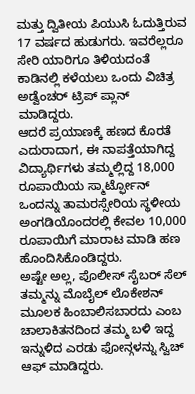ಮತ್ತು ದ್ವಿತೀಯ ಪಿಯುಸಿ ಓದುತ್ತಿರುವ 17 ವರ್ಷದ ಹುಡುಗರು. ಇವರೆಲ್ಲರೂ ಸೇರಿ ಯಾರಿಗೂ ತಿಳಿಯದಂತೆ ಕಾಡಿನಲ್ಲಿ ಕಳೆಯಲು ಒಂದು ವಿಚಿತ್ರ ಅಡ್ವೆಂಚರ್ ಟ್ರಿಪ್ ಪ್ಲಾನ್ ಮಾಡಿದ್ದರು.
ಆದರೆ ಪ್ರಯಾಣಕ್ಕೆ ಹಣದ ಕೊರತೆ ಎದುರಾದಾಗ, ಈ ನಾಪತ್ತೆಯಾಗಿದ್ದ ವಿದ್ಯಾರ್ಥಿಗಳು ತಮ್ಮಲ್ಲಿದ್ದ 18,000 ರೂಪಾಯಿಯ ಸ್ಮಾರ್ಟ್ಫೋನ್ ಒಂದನ್ನು ತಾಮರಸ್ಸೇರಿಯ ಸ್ಥಳೀಯ ಅಂಗಡಿಯೊಂದರಲ್ಲಿ ಕೇವಲ 10,000 ರೂಪಾಯಿಗೆ ಮಾರಾಟ ಮಾಡಿ ಹಣ ಹೊಂದಿಸಿಕೊಂಡಿದ್ದರು.
ಅಷ್ಟೇ ಅಲ್ಲ, ಪೊಲೀಸ್ ಸೈಬರ್ ಸೆಲ್ ತಮ್ಮನ್ನು ಮೊಬೈಲ್ ಲೊಕೇಶನ್ ಮೂಲಕ ಹಿಂಬಾಲಿಸಬಾರದು ಎಂಬ ಚಾಲಾಕಿತನದಿಂದ ತಮ್ಮ ಬಳಿ ಇದ್ದ ಇನ್ನುಳಿದ ಎರಡು ಫೋನ್ಗಳನ್ನು ಸ್ವಿಚ್ ಆಫ್ ಮಾಡಿದ್ದರು.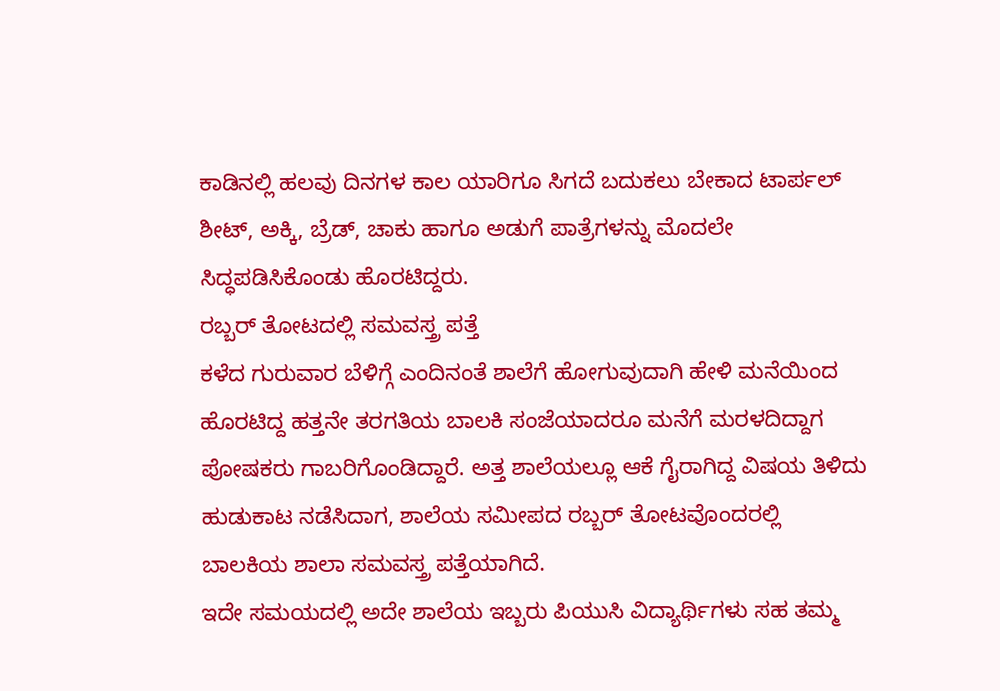ಕಾಡಿನಲ್ಲಿ ಹಲವು ದಿನಗಳ ಕಾಲ ಯಾರಿಗೂ ಸಿಗದೆ ಬದುಕಲು ಬೇಕಾದ ಟಾರ್ಪಲ್ ಶೀಟ್, ಅಕ್ಕಿ, ಬ್ರೆಡ್, ಚಾಕು ಹಾಗೂ ಅಡುಗೆ ಪಾತ್ರೆಗಳನ್ನು ಮೊದಲೇ ಸಿದ್ಧಪಡಿಸಿಕೊಂಡು ಹೊರಟಿದ್ದರು.
ರಬ್ಬರ್ ತೋಟದಲ್ಲಿ ಸಮವಸ್ತ್ರ ಪತ್ತೆ
ಕಳೆದ ಗುರುವಾರ ಬೆಳಿಗ್ಗೆ ಎಂದಿನಂತೆ ಶಾಲೆಗೆ ಹೋಗುವುದಾಗಿ ಹೇಳಿ ಮನೆಯಿಂದ ಹೊರಟಿದ್ದ ಹತ್ತನೇ ತರಗತಿಯ ಬಾಲಕಿ ಸಂಜೆಯಾದರೂ ಮನೆಗೆ ಮರಳದಿದ್ದಾಗ ಪೋಷಕರು ಗಾಬರಿಗೊಂಡಿದ್ದಾರೆ. ಅತ್ತ ಶಾಲೆಯಲ್ಲೂ ಆಕೆ ಗೈರಾಗಿದ್ದ ವಿಷಯ ತಿಳಿದು ಹುಡುಕಾಟ ನಡೆಸಿದಾಗ, ಶಾಲೆಯ ಸಮೀಪದ ರಬ್ಬರ್ ತೋಟವೊಂದರಲ್ಲಿ ಬಾಲಕಿಯ ಶಾಲಾ ಸಮವಸ್ತ್ರ ಪತ್ತೆಯಾಗಿದೆ.
ಇದೇ ಸಮಯದಲ್ಲಿ ಅದೇ ಶಾಲೆಯ ಇಬ್ಬರು ಪಿಯುಸಿ ವಿದ್ಯಾರ್ಥಿಗಳು ಸಹ ತಮ್ಮ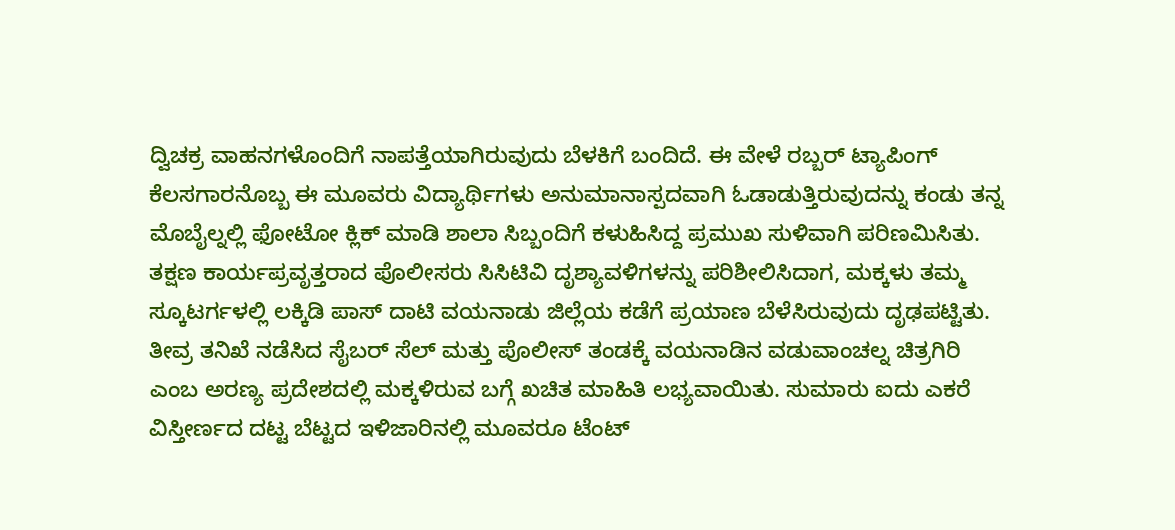ದ್ವಿಚಕ್ರ ವಾಹನಗಳೊಂದಿಗೆ ನಾಪತ್ತೆಯಾಗಿರುವುದು ಬೆಳಕಿಗೆ ಬಂದಿದೆ. ಈ ವೇಳೆ ರಬ್ಬರ್ ಟ್ಯಾಪಿಂಗ್ ಕೆಲಸಗಾರನೊಬ್ಬ ಈ ಮೂವರು ವಿದ್ಯಾರ್ಥಿಗಳು ಅನುಮಾನಾಸ್ಪದವಾಗಿ ಓಡಾಡುತ್ತಿರುವುದನ್ನು ಕಂಡು ತನ್ನ ಮೊಬೈಲ್ನಲ್ಲಿ ಫೋಟೋ ಕ್ಲಿಕ್ ಮಾಡಿ ಶಾಲಾ ಸಿಬ್ಬಂದಿಗೆ ಕಳುಹಿಸಿದ್ದ ಪ್ರಮುಖ ಸುಳಿವಾಗಿ ಪರಿಣಮಿಸಿತು. ತಕ್ಷಣ ಕಾರ್ಯಪ್ರವೃತ್ತರಾದ ಪೊಲೀಸರು ಸಿಸಿಟಿವಿ ದೃಶ್ಯಾವಳಿಗಳನ್ನು ಪರಿಶೀಲಿಸಿದಾಗ, ಮಕ್ಕಳು ತಮ್ಮ ಸ್ಕೂಟರ್ಗಳಲ್ಲಿ ಲಕ್ಕಿಡಿ ಪಾಸ್ ದಾಟಿ ವಯನಾಡು ಜಿಲ್ಲೆಯ ಕಡೆಗೆ ಪ್ರಯಾಣ ಬೆಳೆಸಿರುವುದು ದೃಢಪಟ್ಟಿತು.
ತೀವ್ರ ತನಿಖೆ ನಡೆಸಿದ ಸೈಬರ್ ಸೆಲ್ ಮತ್ತು ಪೊಲೀಸ್ ತಂಡಕ್ಕೆ ವಯನಾಡಿನ ವಡುವಾಂಚಲ್ನ ಚಿತ್ರಗಿರಿ ಎಂಬ ಅರಣ್ಯ ಪ್ರದೇಶದಲ್ಲಿ ಮಕ್ಕಳಿರುವ ಬಗ್ಗೆ ಖಚಿತ ಮಾಹಿತಿ ಲಭ್ಯವಾಯಿತು. ಸುಮಾರು ಐದು ಎಕರೆ ವಿಸ್ತೀರ್ಣದ ದಟ್ಟ ಬೆಟ್ಟದ ಇಳಿಜಾರಿನಲ್ಲಿ ಮೂವರೂ ಟೆಂಟ್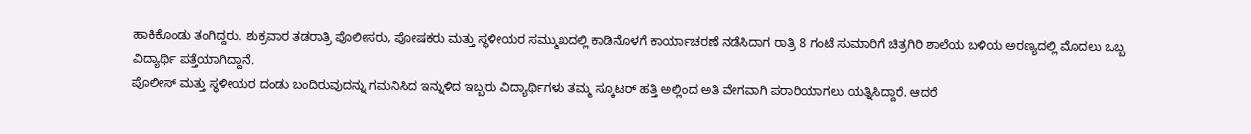ಹಾಕಿಕೊಂಡು ತಂಗಿದ್ದರು. ಶುಕ್ರವಾರ ತಡರಾತ್ರಿ ಪೊಲೀಸರು, ಪೋಷಕರು ಮತ್ತು ಸ್ಥಳೀಯರ ಸಮ್ಮುಖದಲ್ಲಿ ಕಾಡಿನೊಳಗೆ ಕಾರ್ಯಾಚರಣೆ ನಡೆಸಿದಾಗ ರಾತ್ರಿ 8 ಗಂಟೆ ಸುಮಾರಿಗೆ ಚಿತ್ರಗಿರಿ ಶಾಲೆಯ ಬಳಿಯ ಅರಣ್ಯದಲ್ಲಿ ಮೊದಲು ಒಬ್ಬ ವಿದ್ಯಾರ್ಥಿ ಪತ್ತೆಯಾಗಿದ್ದಾನೆ.
ಪೊಲೀಸ್ ಮತ್ತು ಸ್ಥಳೀಯರ ದಂಡು ಬಂದಿರುವುದನ್ನು ಗಮನಿಸಿದ ಇನ್ನುಳಿದ ಇಬ್ಬರು ವಿದ್ಯಾರ್ಥಿಗಳು ತಮ್ಮ ಸ್ಕೂಟರ್ ಹತ್ತಿ ಅಲ್ಲಿಂದ ಅತಿ ವೇಗವಾಗಿ ಪರಾರಿಯಾಗಲು ಯತ್ನಿಸಿದ್ದಾರೆ. ಆದರೆ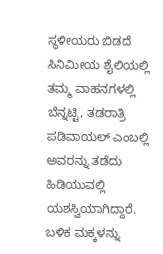ಸ್ಥಳೀಯರು ಬಿಡದೆ ಸಿನಿಮೀಯ ಶೈಲಿಯಲ್ಲಿ ತಮ್ಮ ವಾಹನಗಳಲ್ಲಿ ಬೆನ್ನಟ್ಟಿ, ತಡರಾತ್ರಿ ಪಡಿವಾಯಲ್ ಎಂಬಲ್ಲಿ ಅವರನ್ನು ತಡೆದು ಹಿಡಿಯುವಲ್ಲಿ ಯಶಸ್ವಿಯಾಗಿದ್ದಾರೆ. ಬಳಿಕ ಮಕ್ಕಳನ್ನು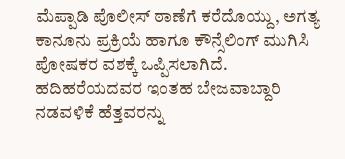ಮೆಪ್ಪಾಡಿ ಪೊಲೀಸ್ ಠಾಣೆಗೆ ಕರೆದೊಯ್ದು, ಅಗತ್ಯ ಕಾನೂನು ಪ್ರಕ್ರಿಯೆ ಹಾಗೂ ಕೌನ್ಸೆಲಿಂಗ್ ಮುಗಿಸಿ ಪೋಷಕರ ವಶಕ್ಕೆ ಒಪ್ಪಿಸಲಾಗಿದೆ. ಹದಿಹರೆಯದವರ ಇಂತಹ ಬೇಜವಾಬ್ದಾರಿ ನಡವಳಿಕೆ ಹೆತ್ತವರನ್ನು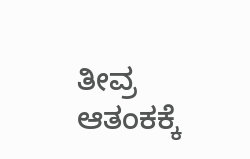ತೀವ್ರ ಆತಂಕಕ್ಕೆ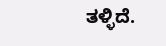ತಳ್ಳಿದೆ.